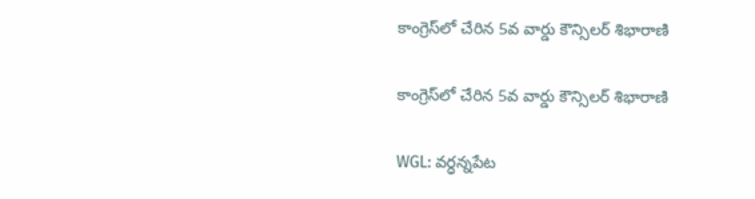కాంగ్రెస్‌లో చేరిన 5వ వార్డు కౌన్సిలర్ శిభారాణి

కాంగ్రెస్‌లో చేరిన 5వ వార్డు కౌన్సిలర్ శిభారాణి

WGL: వర్ధన్నపేట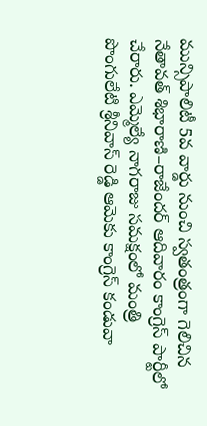మున్సిపాలిటీ 5వ వార్డు నుంచి స్వతంత్రంగా గెలిచిన నేతావత్ శిభారాణి–రాజేందర్ ఆదివారం కాంగ్రెస్ పార్టీలో చేరారు. ఎమ్మెల్యే నాగరాజు సమక్షంలో మంత్రి పొంగులేటి శ్రీనివాస్ రెడ్డి ఆమెకు కాంగ్రెస్ కండువా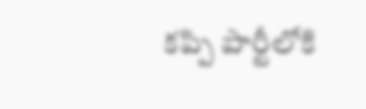కప్పి పార్టీలోకి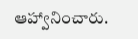ఆహ్వానించారు.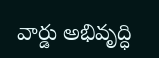వార్డు అభివృద్ధి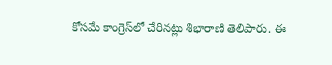కోసమే కాంగ్రెస్‌లో చేరినట్లు శిభారాణి తెలిపారు. ఈ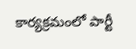కార్యక్రమంలో పార్టీ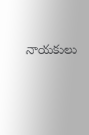నాయకులు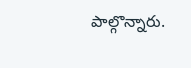పాల్గొన్నారు.